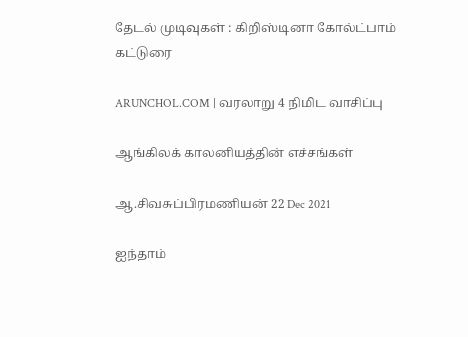தேடல் முடிவுகள் : கிறிஸ்டினா கோல்ட்பாம் கட்டுரை

ARUNCHOL.COM | வரலாறு 4 நிமிட வாசிப்பு

ஆங்கிலக் காலனியத்தின் எச்சங்கள்

ஆ.சிவசுப்பிரமணியன் 22 Dec 2021

ஐந்தாம்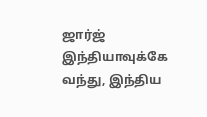ஜார்ஜ் இந்தியாவுக்கே வந்து, இந்திய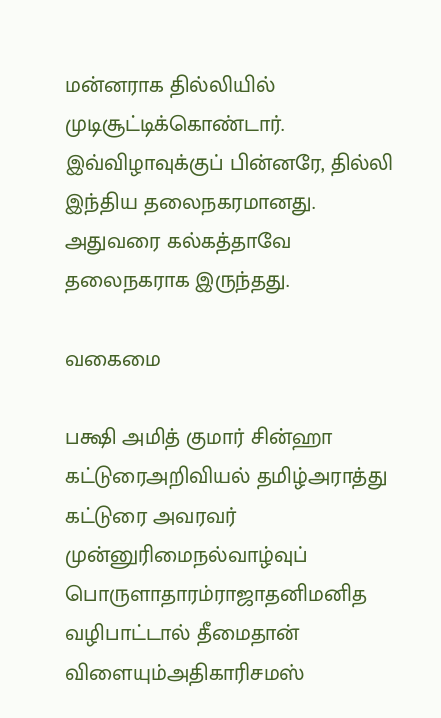மன்னராக தில்லியில் முடிசூட்டிக்கொண்டார். இவ்விழாவுக்குப் பின்னரே, தில்லி இந்திய தலைநகரமானது. அதுவரை கல்கத்தாவே தலைநகராக இருந்தது.

வகைமை

பக்ஷி அமித் குமார் சின்ஹா கட்டுரைஅறிவியல் தமிழ்அராத்து கட்டுரை அவரவர் முன்னுரிமைநல்வாழ்வுப் பொருளாதாரம்ராஜாதனிமனித வழிபாட்டால் தீமைதான் விளையும்அதிகாரிசமஸ்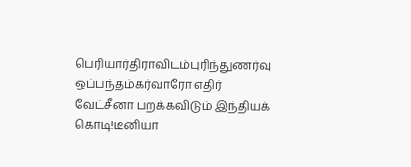பெரியார்திராவிடம்புரிந்துணர்வு ஒப்பந்தம்கர்வாரோ எதிர் வேட்சீனா பறக்கவிடும் இந்தியக் கொடி!டீனியா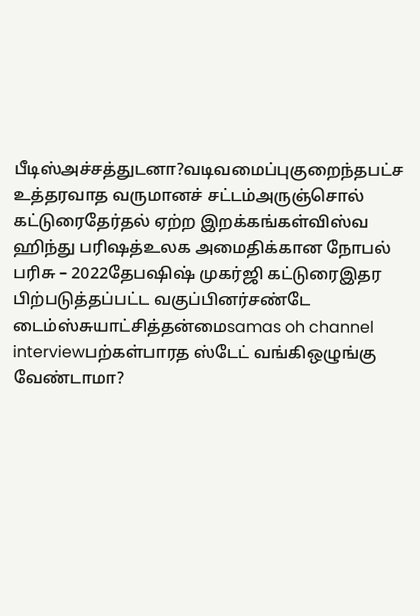பீடிஸ்அச்சத்துடனா?வடிவமைப்புகுறைந்தபட்ச உத்தரவாத வருமானச் சட்டம்அருஞ்சொல் கட்டுரைதேர்தல் ஏற்ற இறக்கங்கள்விஸ்வ ஹிந்து பரிஷத்உலக அமைதிக்கான நோபல் பரிசு – 2022தேபஷிஷ் முகர்ஜி கட்டுரைஇதர பிற்படுத்தப்பட்ட வகுப்பினர்சண்டே டைம்ஸ்சுயாட்சித்தன்மைsamas oh channel interviewபற்கள்பாரத ஸ்டேட் வங்கிஒழுங்கு வேண்டாமா?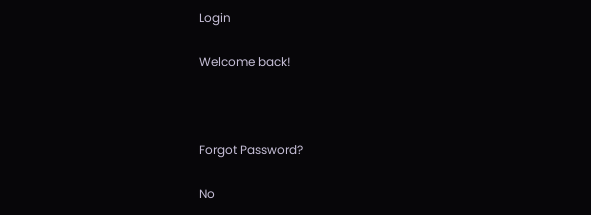Login

Welcome back!



Forgot Password?

No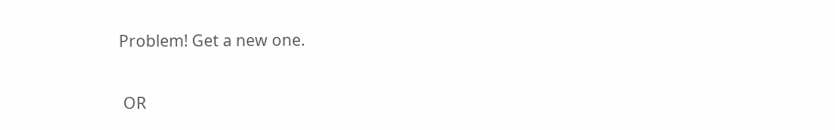Problem! Get a new one.


 OR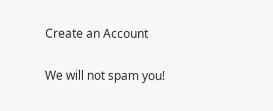Create an Account

We will not spam you!